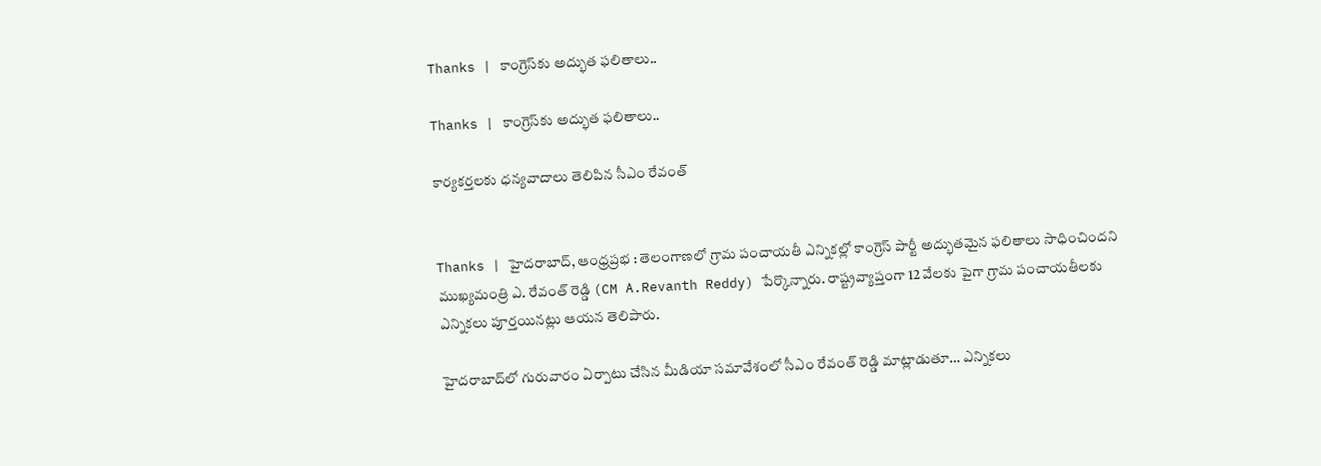Thanks | కాంగ్రెస్‌కు అద్భుత ఫలితాలు..

Thanks | కాంగ్రెస్‌కు అద్భుత ఫలితాలు..

కార్యకర్తలకు ధన్యవాదాలు తెలిపిన‌ సీఎం రేవంత్‌


Thanks | హైదరాబాద్‌, ఆంధ్ర‌ప్ర‌భ : తెలంగాణలో గ్రామ పంచాయతీ ఎన్నికల్లో కాంగ్రెస్ పార్టీ అద్భుతమైన ఫలితాలు సాధించిందని ముఖ్యమంత్రి ఎ. రేవంత్ రెడ్డి (CM A.Revanth Reddy) పేర్కొన్నారు. రాష్ట్రవ్యాప్తంగా 12 వేలకు పైగా గ్రామ పంచాయతీలకు ఎన్నికలు పూర్తయినట్లు ఆయన తెలిపారు.

హైదరాబాద్‌లో గురువారం ఏర్పాటు చేసిన మీడియా సమావేశంలో సీఎం రేవంత్ రెడ్డి మాట్లాడుతూ… ఎన్నికలు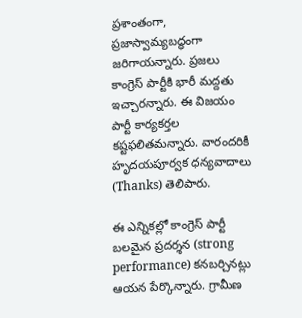ప్రశాంతంగా, ప్రజాస్వామ్యబద్ధంగా జరిగాయన్నారు. ప్రజలు కాంగ్రెస్ పార్టీకి భారీ మద్దతు ఇచ్చారన్నారు. ఈ విజయం పార్టీ కార్యకర్తల కష్టఫలితమన్నారు. వారందరికీ హృదయపూర్వక ధన్యవాదాలు (Thanks) తెలిపారు.

ఈ ఎన్నికల్లో కాంగ్రెస్ పార్టీ బలమైన ప్రదర్శన (strong performance) కనబర్చినట్లు ఆయన పేర్కొన్నారు. గ్రామీణ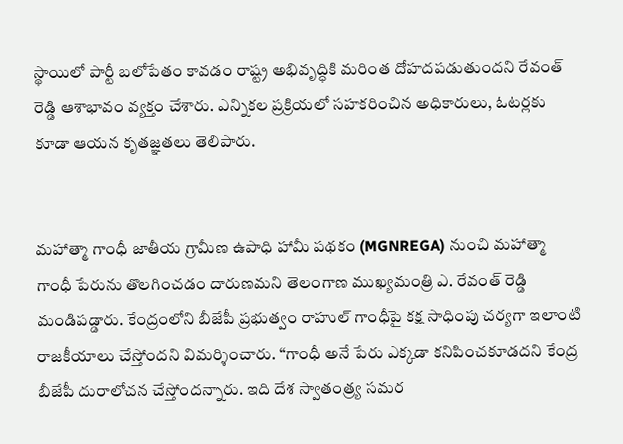స్థాయిలో పార్టీ బలోపేతం కావడం రాష్ట్ర అభివృద్ధికి మరింత దోహదపడుతుందని రేవంత్ రెడ్డి ఆశాభావం వ్యక్తం చేశారు. ఎన్నికల ప్రక్రియలో సహకరించిన అధికారులు, ఓటర్లకు కూడా ఆయన కృతజ్ఞతలు తెలిపారు.


మహాత్మా గాంధీ జాతీయ గ్రామీణ ఉపాధి హామీ పథకం (MGNREGA) నుంచి మహాత్మా గాంధీ పేరును తొలగించడం దారుణమని తెలంగాణ ముఖ్యమంత్రి ఎ. రేవంత్ రెడ్డి మండిపడ్డారు. కేంద్రంలోని బీజేపీ ప్రభుత్వం రాహుల్ గాంధీపై కక్ష సాధింపు చర్యగా ఇలాంటి రాజకీయాలు చేస్తోందని విమర్శించారు. “గాంధీ అనే పేరు ఎక్కడా కనిపించకూడదని కేంద్ర బీజేపీ దురాలోచన చేస్తోందన్నారు. ఇది దేశ స్వాతంత్ర్య సమర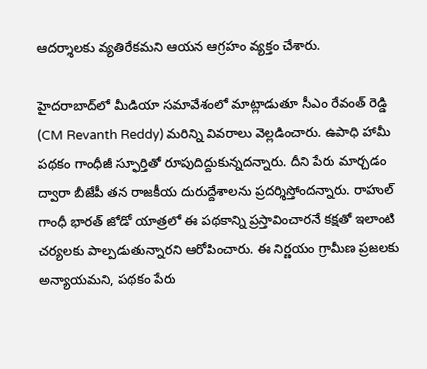ఆదర్శాలకు వ్యతిరేకమని ఆయన ఆగ్రహం వ్యక్తం చేశారు.

హైదరాబాద్‌లో మీడియా సమావేశంలో మాట్లాడుతూ సీఎం రేవంత్ రెడ్డి (CM Revanth Reddy) మరిన్ని వివరాలు వెల్లడించారు. ఉపాధి హామీ పథకం గాంధీజీ స్ఫూర్తితో రూపుదిద్దుకున్నదన్నారు. దీని పేరు మార్చడం ద్వారా బీజేపీ తన రాజకీయ దురుద్దేశాలను ప్రదర్శిస్తోందన్నారు. రాహుల్ గాంధీ భారత్ జోడో యాత్రలో ఈ పథకాన్ని ప్రస్తావించారనే కక్షతో ఇలాంటి చర్యలకు పాల్పడుతున్నారని ఆరోపించారు. ఈ నిర్ణయం గ్రామీణ ప్రజలకు అన్యాయమని, పథకం పేరు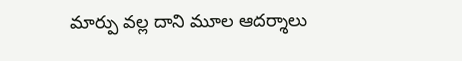మార్పు వల్ల దాని మూల ఆదర్శాలు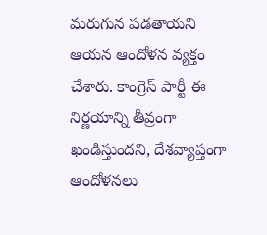మరుగున పడతాయని ఆయన ఆందోళన వ్యక్తం చేశారు. కాంగ్రెస్ పార్టీ ఈ నిర్ణయాన్ని తీవ్రంగా ఖండిస్తుందని, దేశవ్యాప్తంగా ఆందోళనలు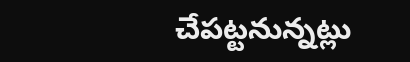చేపట్టనున్నట్లు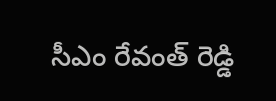సీఎం రేవంత్ రెడ్డి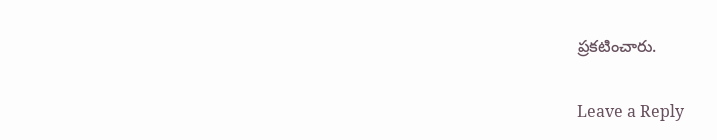ప్రకటించారు.

Leave a Reply